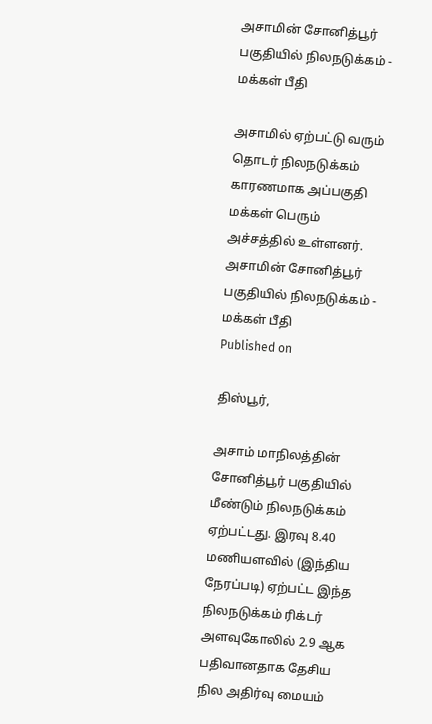அசாமின் சோனித்பூர் பகுதியில் நிலநடுக்கம் - மக்கள் பீதி

அசாமில் ஏற்பட்டு வரும் தொடர் நிலநடுக்கம் காரணமாக அப்பகுதி மக்கள் பெரும் அச்சத்தில் உள்ளனர்.
அசாமின் சோனித்பூர் பகுதியில் நிலநடுக்கம் - மக்கள் பீதி
Published on

திஸ்பூர்,

அசாம் மாநிலத்தின் சோனித்பூர் பகுதியில் மீண்டும் நிலநடுக்கம் ஏற்பட்டது. இரவு 8.40 மணியளவில் (இந்திய நேரப்படி) ஏற்பட்ட இந்த நிலநடுக்கம் ரிக்டர் அளவுகோலில் 2.9 ஆக பதிவானதாக தேசிய நில அதிர்வு மையம்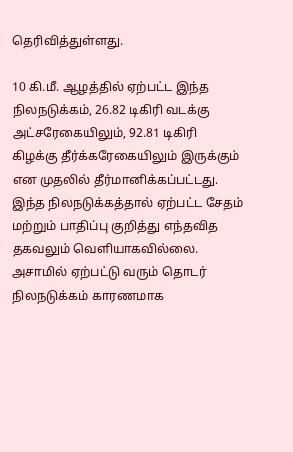தெரிவித்துள்ளது.

10 கி.மீ. ஆழத்தில் ஏற்பட்ட இந்த நிலநடுக்கம், 26.82 டிகிரி வடக்கு அட்சரேகையிலும், 92.81 டிகிரி கிழக்கு தீர்க்கரேகையிலும் இருக்கும் என முதலில் தீர்மானிக்கப்பட்டது. இந்த நிலநடுக்கத்தால் ஏற்பட்ட சேதம் மற்றும் பாதிப்பு குறித்து எந்தவித தகவலும் வெளியாகவில்லை. அசாமில் ஏற்பட்டு வரும் தொடர் நிலநடுக்கம் காரணமாக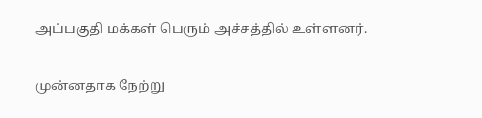அப்பகுதி மக்கள் பெரும் அச்சத்தில் உள்ளனர்.

முன்னதாக நேற்று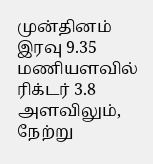முன்தினம் இரவு 9.35 மணியளவில் ரிக்டர் 3.8 அளவிலும், நேற்று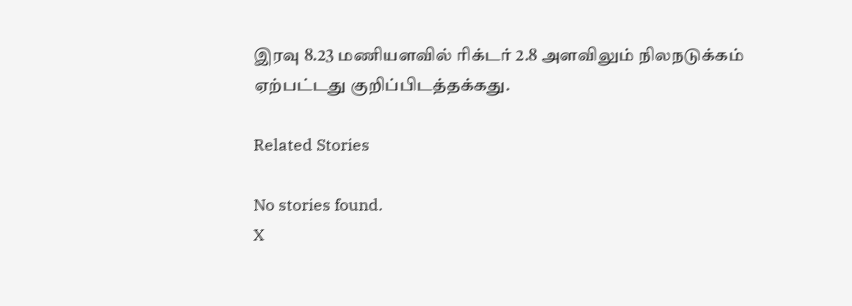இரவு 8.23 மணியளவில் ரிக்டர் 2.8 அளவிலும் நிலநடுக்கம் ஏற்பட்டது குறிப்பிடத்தக்கது.

Related Stories

No stories found.
X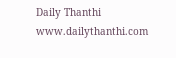Daily Thanthi
www.dailythanthi.com